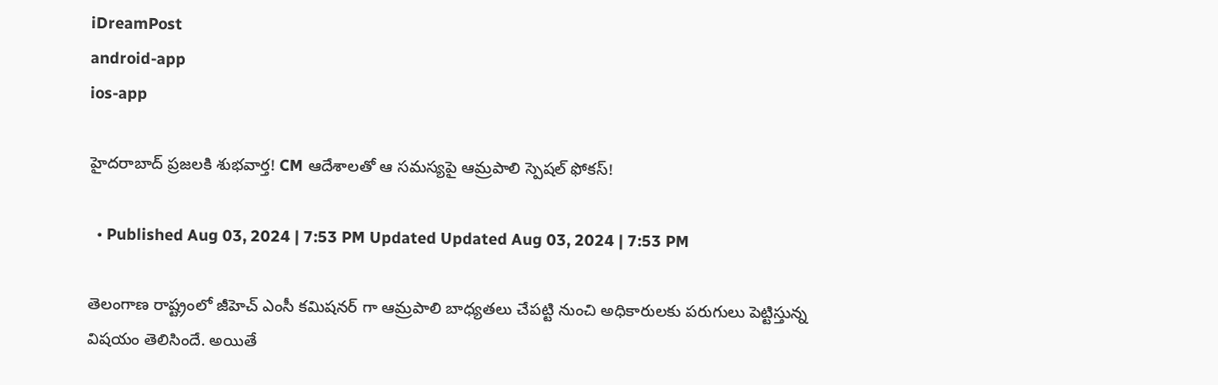iDreamPost
android-app
ios-app

హైదరాబాద్ ప్రజలకి శుభవార్త! CM ఆదేశాలతో ఆ సమస్యపై ఆమ్రపాలి స్పెషల్ ఫోకస్!

  • Published Aug 03, 2024 | 7:53 PM Updated Updated Aug 03, 2024 | 7:53 PM

తెలంగాణ రాష్ట్రంలో జీహెచ్ ఎంసీ కమిషనర్ గా ఆమ్రపాలి బాధ్యతలు చేపట్టి నుంచి అధికారులకు పరుగులు పెట్టిస్తున్న విషయం తెలిసిందే. అయితే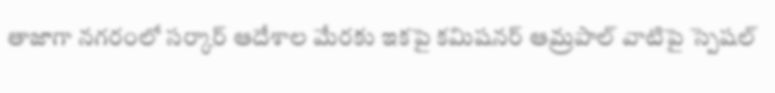తాజాగా నగరంలో సర్కార్ ఆదేశాల మేరకు ఇకపై కమిషనర్ ఆమ్రపాల్ వాటిపై స్పెషల్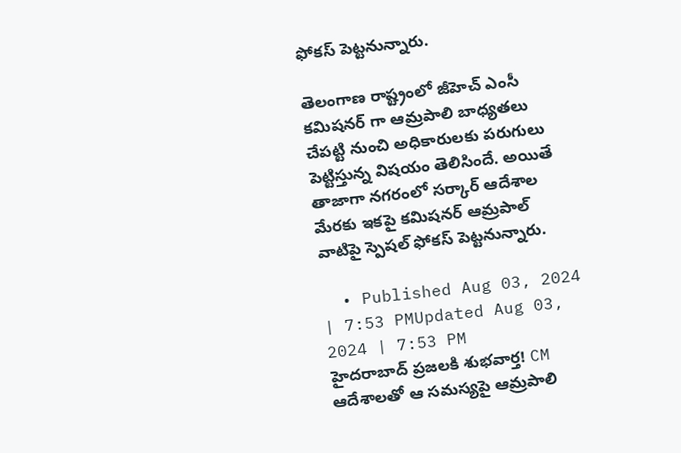ఫోకస్ పెట్టనున్నారు.

తెలంగాణ రాష్ట్రంలో జీహెచ్ ఎంసీ కమిషనర్ గా ఆమ్రపాలి బాధ్యతలు చేపట్టి నుంచి అధికారులకు పరుగులు పెట్టిస్తున్న విషయం తెలిసిందే. అయితే తాజాగా నగరంలో సర్కార్ ఆదేశాల మేరకు ఇకపై కమిషనర్ ఆమ్రపాల్ వాటిపై స్పెషల్ ఫోకస్ పెట్టనున్నారు.

  • Published Aug 03, 2024 | 7:53 PMUpdated Aug 03, 2024 | 7:53 PM
హైదరాబాద్ ప్రజలకి శుభవార్త! CM ఆదేశాలతో ఆ సమస్యపై ఆమ్రపాలి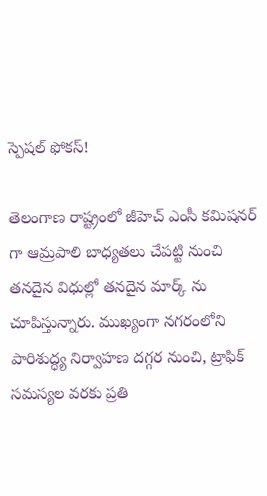స్పెషల్ ఫోకస్!

తెలంగాణ రాష్ట్రంలో జీహెచ్ ఎంసీ కమిషనర్ గా ఆమ్రపాలి బాధ్యతలు చేపట్టి నుంచి తనదైన విధుల్లో తనదైన మార్క్ ను చూపిస్తున్నారు. ముఖ్యంగా నగరంలోని పారిశుద్ధ్య నిర్వాహణ దగ్గర నుంచి, ట్రాఫిక్ సమస్యల వరకు ప్రతి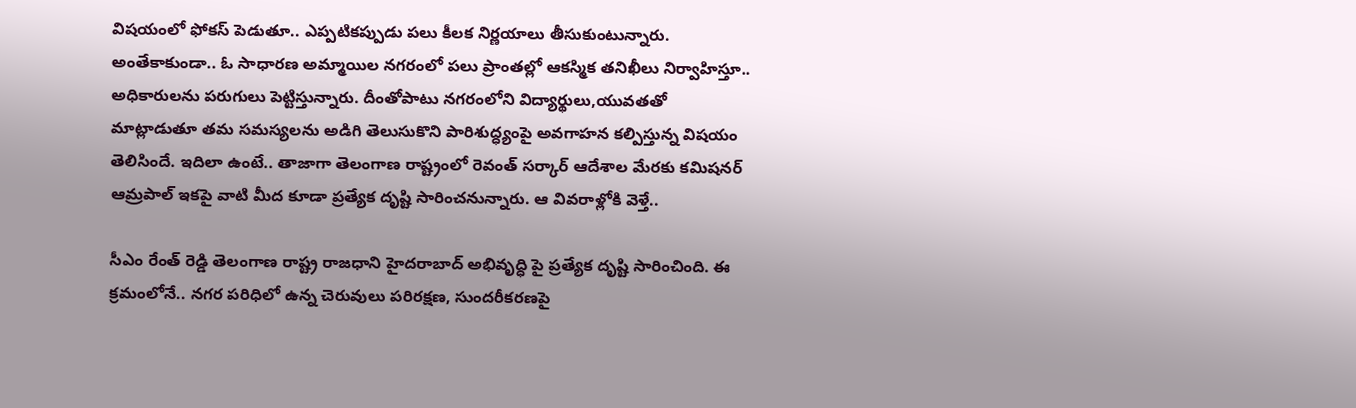విషయంలో ఫోకస్ పెడుతూ.. ఎప్పటికప్పుడు పలు కీలక నిర్ణయాలు తీసుకుంటున్నారు. అంతేకాకుండా.. ఓ సాధారణ అమ్మాయిల నగరంలో పలు ప్రాంతల్లో ఆకస్మిక తనిఖీలు నిర్వాహిస్తూ.. అధికారులను పరుగులు పెట్టిస్తున్నారు. దీంతోపాటు నగరంలోని విద్యార్థులు,యువతతో మాట్లాడుతూ తమ సమస్యలను అడిగి తెలుసుకొని పారిశుద్ధ్యంపై అవగాహన కల్పిస్తున్న విషయం తెలిసిందే. ఇదిలా ఉంటే.. తాజాగా తెలంగాణ రాష్ట్రంలో రెవంత్ సర్కార్ ఆదేశాల మేరకు కమిషనర్ ఆమ్రపాల్ ఇకపై వాటి మీద కూడా ప్రత్యేక దృష్టి సారించనున్నారు. ఆ వివరాళ్లోకి వెళ్తే..

సీఎం రేంత్ రెడ్డి తెలంగాణ రాష్ట్ర రాజధాని హైదరాబాద్ అభివృద్ధి పై ప్రత్యేక దృష్టి సారించింది. ఈ క్రమంలోనే.. నగర పరిధిలో ఉన్న చెరువులు పరిరక్షణ, సుందరీకరణపై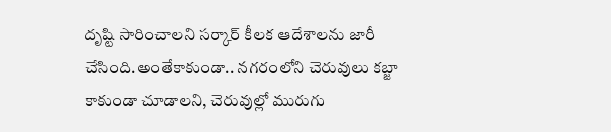దృష్టి సారించాలని సర్కార్ కీలక ఆదేశాలను జారీ చేసింది.అంతేకాకుండా.. నగరంలోని చెరువులు కబ్జా కాకుండా చూడాలని, చెరువుల్లో మురుగు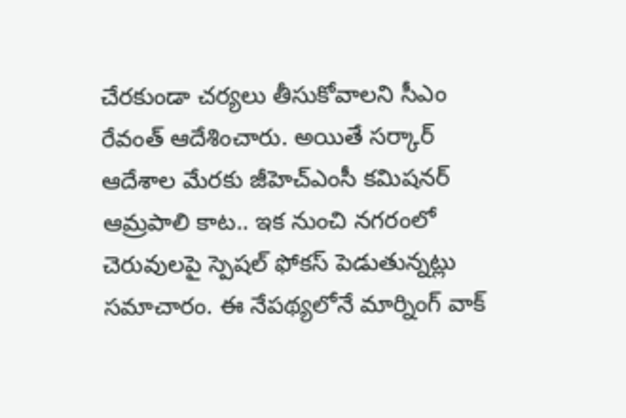చేరకుండా చర్యలు తీసుకోవాలని సీఎం రేవంత్ ఆదేశించారు. అయితే సర్కార్ ఆదేశాల మేరకు జీహెచ్ఎంసీ కమిషనర్ ఆమ్రపాలి కాట.. ఇక నుంచి నగరంలో చెరువులపై స్పెషల్ ఫోకస్ పెడుతున్నట్లు సమాచారం. ఈ నేపథ్యలోనే మార్నింగ్ వాక్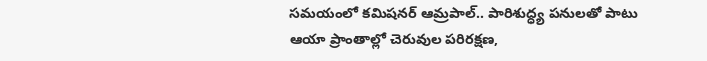సమయంలో కమిషనర్ ఆమ్రపాల్.. పారిశుద్ధ్య పనులతో పాటు ఆయా ప్రాంతాల్లో చెరువుల పరిరక్షణ,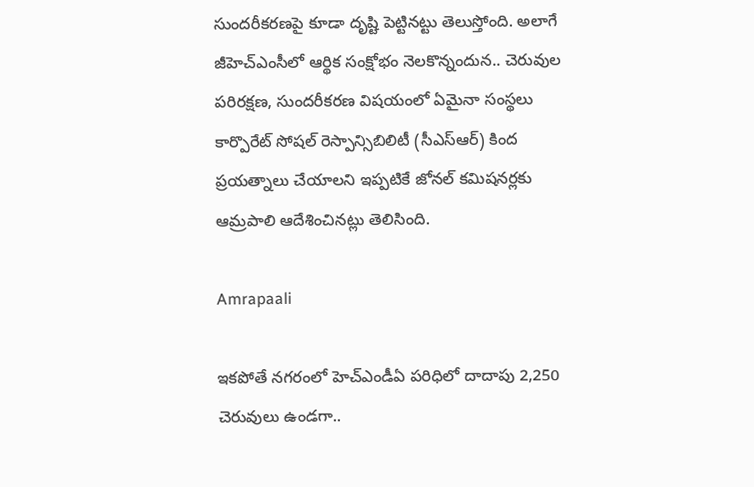సుందరీకరణపై కూడా దృష్టి పెట్టినట్టు తెలుస్తోంది. అలాగే జీహెచ్ఎంసీలో ఆర్థిక సంక్షోభం నెలకొన్నందున.. చెరువుల పరిరక్షణ, సుందరీకరణ విషయంలో ఏమైనా సంస్థలు కార్పొరేట్ సోషల్ రెస్పాన్సిబిలిటీ (సీఎస్ఆర్) కింద ప్రయత్నాలు చేయాలని ఇప్పటికే జోనల్ కమిషనర్లకు ఆమ్రపాలి ఆదేశించినట్లు తెలిసింది.

Amrapaali

ఇకపోతే నగరంలో హెచ్ఎండీఏ పరిధిలో దాదాపు 2,250 చెరువులు ఉండగా..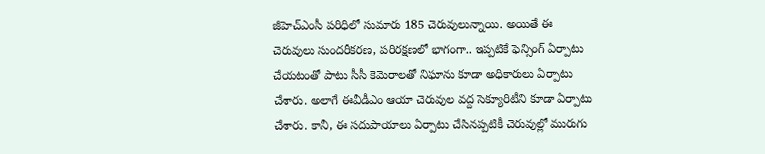జీహెచ్ఎంసీ పరిధిలో సుమారు 185 చెరువులున్నాయి. అయితే ఈ చెరువులు సుందరీకరణ, పరిరక్షణలో భాగంగా.. ఇప్పటికే ఫెన్సింగ్ ఏర్పాటు చేయటంతో పాటు సీసీ కెమెరాలతో నిఘాను కూడా అధికారులు ఏర్పాటు చేశారు. అలాగే ఈవీడీఎం ఆయా చెరువుల వద్ద సెక్యూరిటీని కూడా ఏర్పాటు చేశారు. కానీ, ఈ సదుపాయాలు ఏర్పాటు చేసినప్పటికీ చెరువుల్లో మురుగు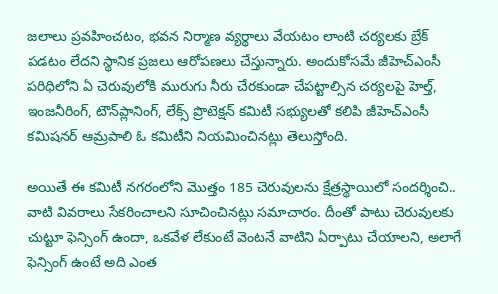జలాలు ప్రవహించటం, భవన నిర్మాణ వ్యర్థాలు వేయటం లాంటి చర్యలకు బ్రేక్ పడటం లేదని స్థానిక ప్రజలు ఆరోపణలు చేస్తున్నారు. అందుకోసమే జీహెచ్ఎంసీ పరిధిలోని ఏ చెరువులోకి మురుగు నీరు చేరకుండా చేపట్టాల్సిన చర్యలపై హెల్త్, ఇంజనీరింగ్, టౌన్‌ప్లానింగ్, లేక్స్ ప్రొటెక్షన్ కమిటీ సభ్యులతో కలిపి జీహెచ్ఎంసీ కమిషనర్ ఆమ్రపాలి ఓ కమిటీని నియమించినట్లు తెలుస్తోంది.

అయితే ఈ కమిటీ నగరంలోని మొత్తం 185 చెరువులను క్షేత్రస్థాయిలో సందర్శించి.. వాటి వివరాలు సేకరించాలని సూచించినట్లు సమాచారం. దీంతో పాటు చెరువులకు చుట్టూ ఫెన్సింగ్ ఉందా, ఒకవేళ లేకుంటే వెంటనే వాటిని ఏర్పాటు చేయాలని, అలాగే ఫెన్సింగ్ ఉంటే అది ఎంత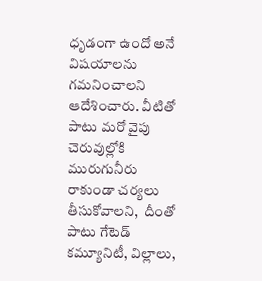ధృడంగా ఉందో అనే విషయాలను గమనించాలని ఆదేశించారు. వీటితో పాటు మరో వైపు చెరువుల్లోకి మురుగునీరు రాకుండా చర్యలు తీసుకోవాలని,  దీంతో పాటు గేటెడ్ కమ్యూనిటీ, విల్లాలు,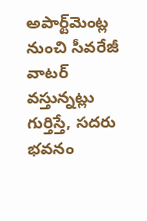అపార్ట్‌మెంట్ల నుంచి సీవరేజీ వాటర్ వస్తున్నట్లు గుర్తిస్తే, సదరు భవనం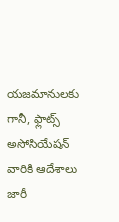యజమానులకు గానీ, ఫ్లాట్స్ అసోసియేషన్ వారికి ఆదేశాలు జారీ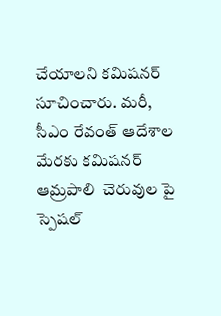చేయాలని కమిషనర్ సూచించారు. మరీ, సీఎం రేవంత్ ఆదేశాల మేరకు కమిషనర్ ఆమ్రపాలి  చెరువుల పై స్పెషల్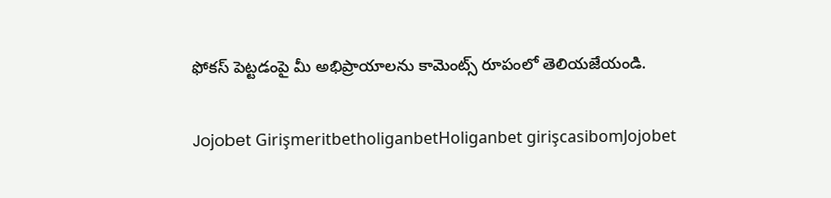ఫోకస్ పెట్టడంపై మీ అభిప్రాయాలను కామెంట్స్ రూపంలో తెలియజేయండి.

Jojobet GirişmeritbetholiganbetHoliganbet girişcasibomJojobet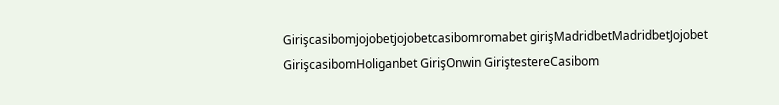Girişcasibomjojobetjojobetcasibomromabet girişMadridbetMadridbetJojobet GirişcasibomHoliganbet GirişOnwin GiriştestereCasibom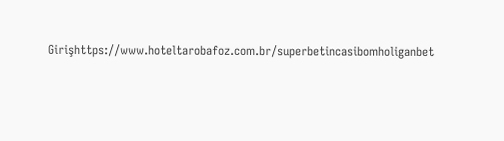Girişhttps://www.hoteltarobafoz.com.br/superbetincasibomholiganbet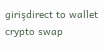girişdirect to wallet crypto swap